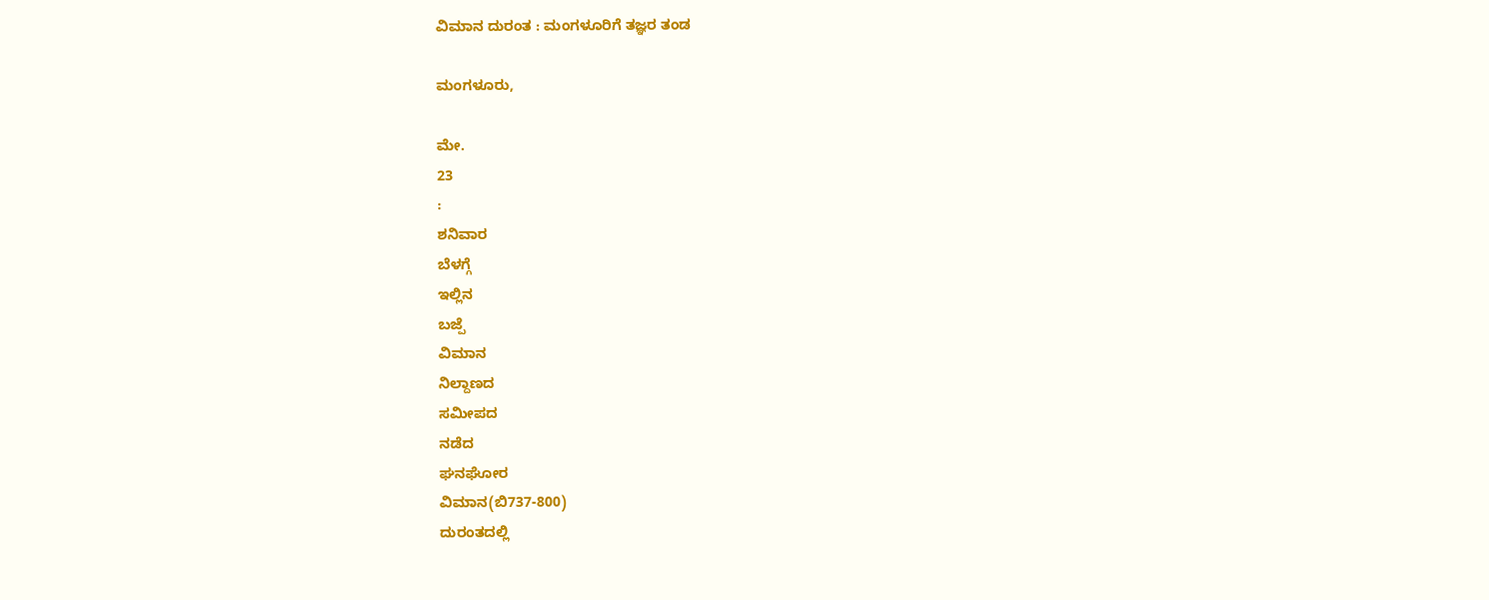ವಿಮಾನ ದುರಂತ : ಮಂಗಳೂರಿಗೆ ತಜ್ಞರ ತಂಡ

ಮಂಗಳೂರು,

ಮೇ.
23
:
ಶನಿವಾರ
ಬೆಳಗ್ಗೆ
ಇಲ್ಲಿನ
ಬಜ್ಪೆ
ವಿಮಾನ
ನಿಲ್ದಾಣದ
ಸಮೀಪದ
ನಡೆದ
ಘನಘೋರ
ವಿಮಾನ(ಬಿ737-800)
ದುರಂತದಲ್ಲಿ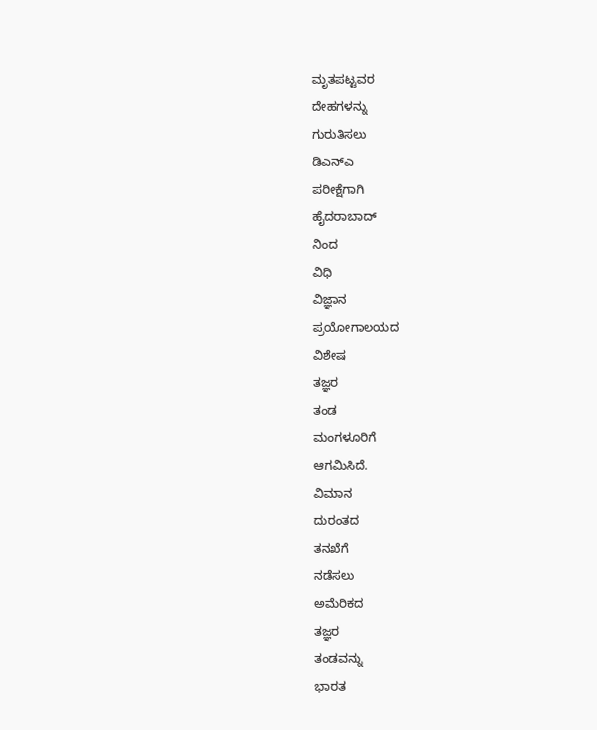ಮೃತಪಟ್ಟವರ
ದೇಹಗಳನ್ನು
ಗುರುತಿಸಲು
ಡಿಎನ್ಎ
ಪರೀಕ್ಷೆಗಾಗಿ
ಹೈದರಾಬಾದ್
ನಿಂದ
ವಿಧಿ
ವಿಜ್ಞಾನ
ಪ್ರಯೋಗಾಲಯದ
ವಿಶೇಷ
ತಜ್ಞರ
ತಂಡ
ಮಂಗಳೂರಿಗೆ
ಆಗಮಿಸಿದೆ.
ವಿಮಾನ
ದುರಂತದ
ತನಖೆಗೆ
ನಡೆಸಲು
ಅಮೆರಿಕದ
ತಜ್ಞರ
ತಂಡವನ್ನು
ಭಾರತ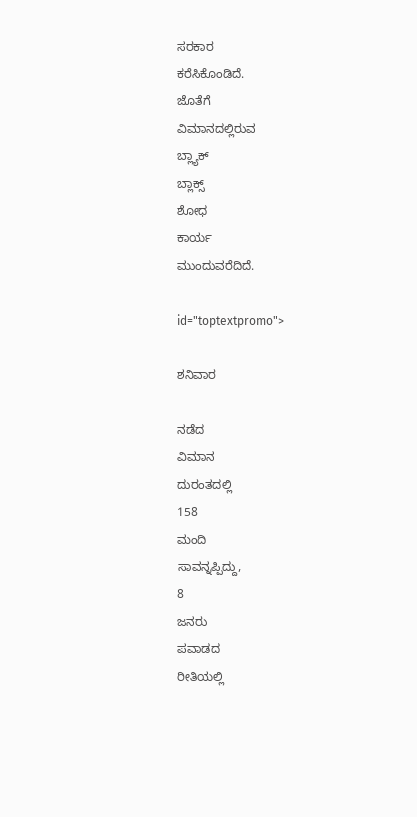ಸರಕಾರ
ಕರೆಸಿಕೊಂಡಿದೆ.
ಜೊತೆಗೆ
ವಿಮಾನದಲ್ಲಿರುವ
ಬ್ಲ್ಯಾಕ್
ಬ್ಲಾಕ್ಸ್
ಶೋಧ
ಕಾರ್ಯ
ಮುಂದುವರೆದಿದೆ.

id="toptextpromo">

ಶನಿವಾರ

ನಡೆದ
ವಿಮಾನ
ದುರಂತದಲ್ಲಿ
158
ಮಂದಿ
ಸಾವನ್ನಪ್ಪಿದ್ದು,
8
ಜನರು
ಪವಾಡದ
ರೀತಿಯಲ್ಲಿ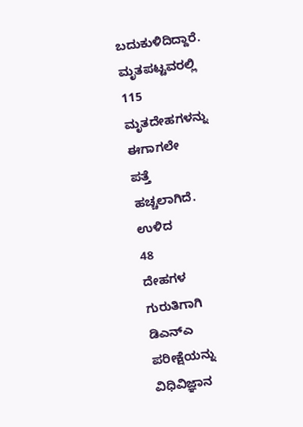ಬದುಕುಳಿದಿದ್ದಾರೆ.
ಮೃತಪಟ್ಟವರಲ್ಲಿ
115
ಮೃತದೇಹಗಳನ್ನು
ಈಗಾಗಲೇ
ಪತ್ತೆ
ಹಚ್ಚಲಾಗಿದೆ.
ಉಳಿದ
48
ದೇಹಗಳ
ಗುರುತಿಗಾಗಿ
ಡಿಎನ್ಎ
ಪರೀಕ್ಷೆಯನ್ನು
ವಿಧಿವಿಜ್ಞಾನ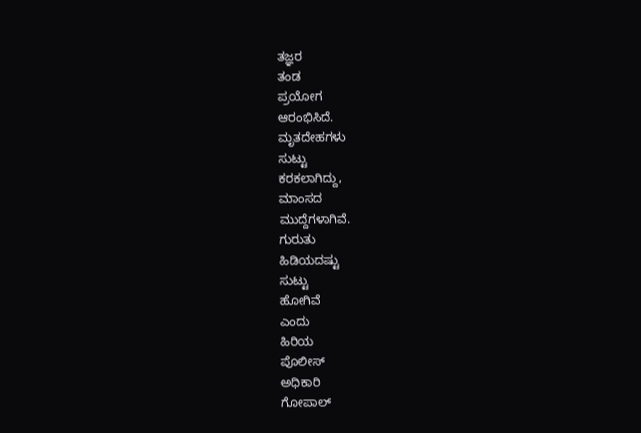ತಜ್ಞರ
ತಂಡ
ಪ್ರಯೋಗ
ಆರಂಭಿಸಿದೆ.
ಮೃತದೇಹಗಳು
ಸುಟ್ಟು
ಕರಕಲಾಗಿದ್ದು,
ಮಾಂಸದ
ಮುದ್ದೆಗಳಾಗಿವೆ.
ಗುರುತು
ಹಿಡಿಯದಷ್ಟು
ಸುಟ್ಟು
ಹೋಗಿವೆ
ಎಂದು
ಹಿರಿಯ
ಪೊಲೀಸ್
ಅಧಿಕಾರಿ
ಗೋಪಾಲ್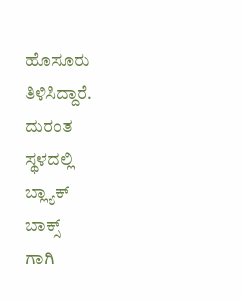ಹೊಸೂರು
ತಿಳಿಸಿದ್ದಾರೆ.
ದುರಂತ
ಸ್ಥಳದಲ್ಲಿ
ಬ್ಲ್ಯಾಕ್
ಬಾಕ್ಸ್
ಗಾಗಿ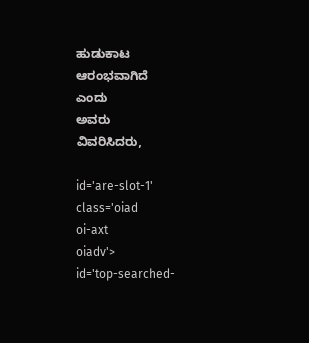ಹುಡುಕಾಟ
ಆರಂಭವಾಗಿದೆ
ಎಂದು
ಅವರು
ವಿವರಿಸಿದರು,

id='are-slot-1'
class='oiad
oi-axt
oiadv'>
id='top-searched-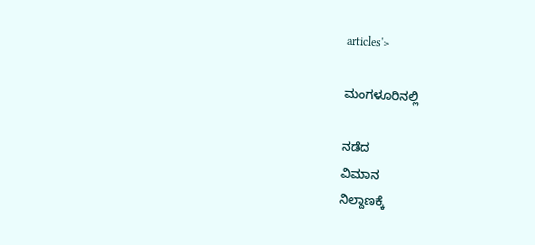articles'>

ಮಂಗಳೂರಿನಲ್ಲಿ

ನಡೆದ
ವಿಮಾನ
ನಿಲ್ದಾಣಕ್ಕೆ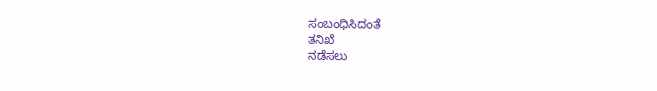ಸಂಬಂಧಿಸಿದಂತೆ
ತನಿಖೆ
ನಡೆಸಲು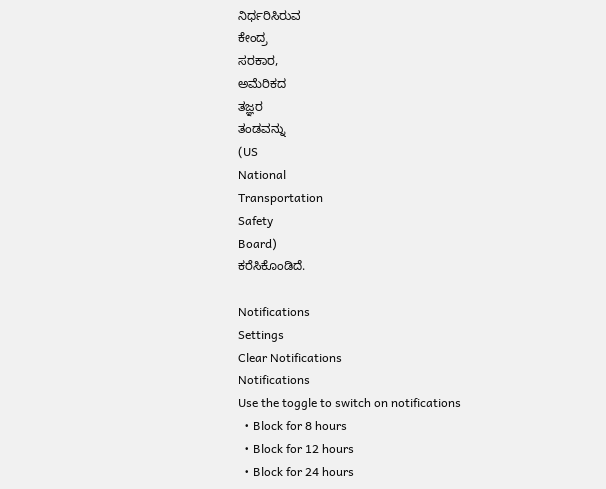ನಿರ್ಧರಿಸಿರುವ
ಕೇಂದ್ರ
ಸರಕಾರ,
ಅಮೆರಿಕದ
ತಜ್ಞರ
ತಂಡವನ್ನು
(US
National
Transportation
Safety
Board)
ಕರೆಸಿಕೊಂಡಿದೆ.

Notifications
Settings
Clear Notifications
Notifications
Use the toggle to switch on notifications
  • Block for 8 hours
  • Block for 12 hours
  • Block for 24 hours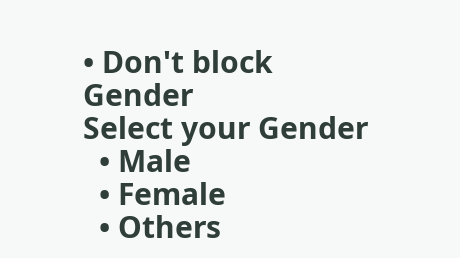• Don't block
Gender
Select your Gender
  • Male
  • Female
  • Others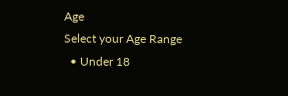Age
Select your Age Range
  • Under 18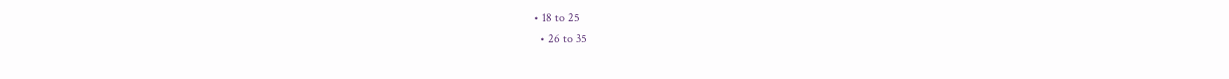• 18 to 25
  • 26 to 35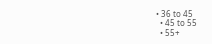• 36 to 45
  • 45 to 55
  • 55+